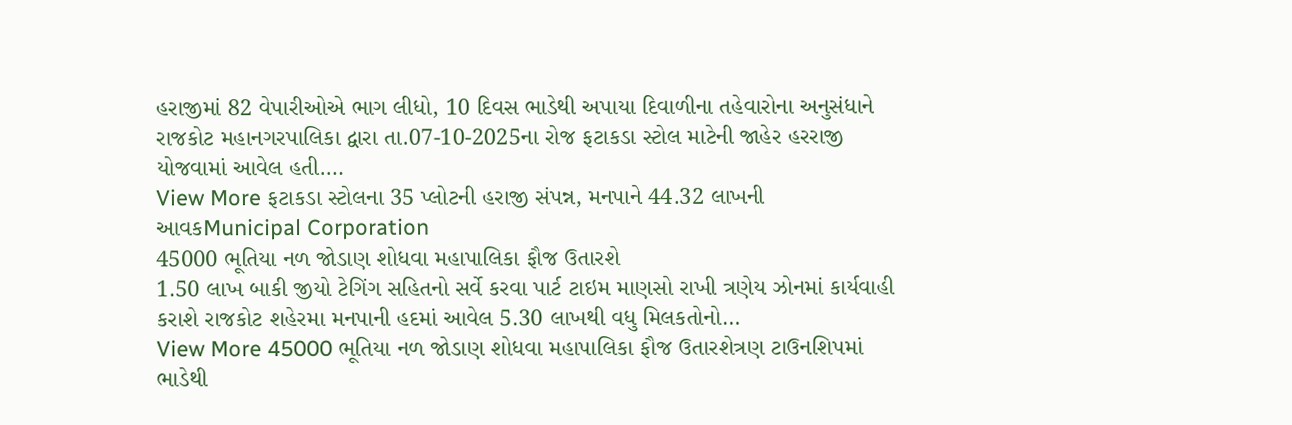હરાજીમાં 82 વેપારીઓએ ભાગ લીધો, 10 દિવસ ભાડેથી અપાયા દિવાળીના તહેવારોના અનુસંધાને રાજકોટ મહાનગરપાલિકા દ્વારા તા.07-10-2025ના રોજ ફટાકડા સ્ટોલ માટેની જાહેર હરરાજી યોજવામાં આવેલ હતી.…
View More ફટાકડા સ્ટોલના 35 પ્લોટની હરાજી સંપન્ન, મનપાને 44.32 લાખની આવકMunicipal Corporation
45000 ભૂતિયા નળ જોડાણ શોધવા મહાપાલિકા ફૌજ ઉતારશે
1.50 લાખ બાકી જીયો ટેગિંગ સહિતનો સર્વે કરવા પાર્ટ ટાઇમ માણસો રાખી ત્રણેય ઝોનમાં કાર્યવાહી કરાશે રાજકોટ શહેરમા મનપાની હદમાં આવેલ 5.30 લાખથી વધુ મિલકતોનો…
View More 45000 ભૂતિયા નળ જોડાણ શોધવા મહાપાલિકા ફૌજ ઉતારશેત્રણ ટાઉનશિપમાં ભાડેથી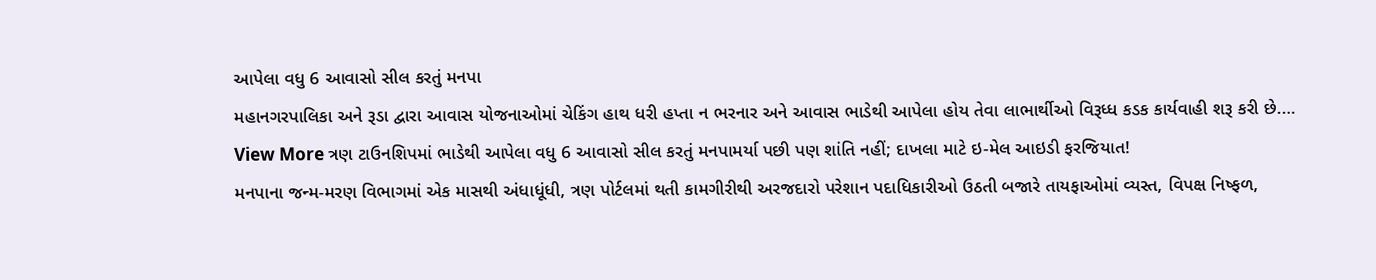આપેલા વધુ 6 આવાસો સીલ કરતું મનપા
મહાનગરપાલિકા અને રૂડા દ્વારા આવાસ યોજનાઓમાં ચેકિંગ હાથ ધરી હપ્તા ન ભરનાર અને આવાસ ભાડેથી આપેલા હોય તેવા લાભાર્થીઓ વિરૂધ્ધ કડક કાર્યવાહી શરૂ કરી છે.…
View More ત્રણ ટાઉનશિપમાં ભાડેથી આપેલા વધુ 6 આવાસો સીલ કરતું મનપામર્યા પછી પણ શાંતિ નહીં; દાખલા માટે ઇ-મેલ આઇડી ફરજિયાત!
મનપાના જન્મ-મરણ વિભાગમાં એક માસથી અંધાધૂંધી, ત્રણ પોર્ટલમાં થતી કામગીરીથી અરજદારો પરેશાન પદાધિકારીઓ ઉઠતી બજારે તાયફાઓમાં વ્યસ્ત, વિપક્ષ નિષ્ફળ,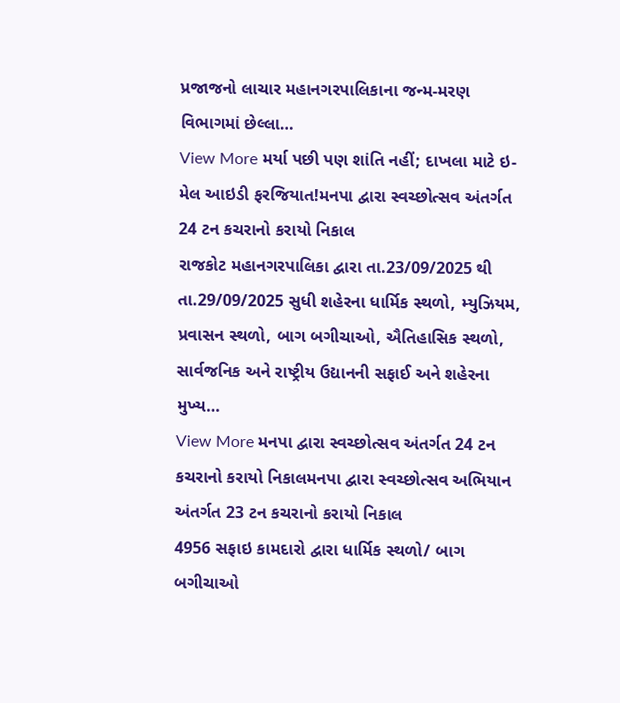પ્રજાજનો લાચાર મહાનગરપાલિકાના જન્મ-મરણ વિભાગમાં છેલ્લા…
View More મર્યા પછી પણ શાંતિ નહીં; દાખલા માટે ઇ-મેલ આઇડી ફરજિયાત!મનપા દ્વારા સ્વચ્છોત્સવ અંતર્ગત 24 ટન કચરાનો કરાયો નિકાલ
રાજકોટ મહાનગરપાલિકા દ્વારા તા.23/09/2025 થી તા.29/09/2025 સુધી શહેરના ધાર્મિક સ્થળો, મ્યુઝિયમ, પ્રવાસન સ્થળો, બાગ બગીચાઓ, ઐતિહાસિક સ્થળો, સાર્વજનિક અને રાષ્ટ્રીય ઉદ્યાનની સફાઈ અને શહેરના મુખ્ય…
View More મનપા દ્વારા સ્વચ્છોત્સવ અંતર્ગત 24 ટન કચરાનો કરાયો નિકાલમનપા દ્વારા સ્વચ્છોત્સવ અભિયાન અંતર્ગત 23 ટન કચરાનો કરાયો નિકાલ
4956 સફાઇ કામદારો દ્વારા ધાર્મિક સ્થળો/ બાગ બગીચાઓ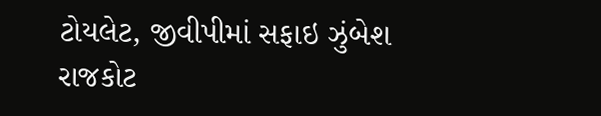ટોયલેટ, જીવીપીમાં સફાઇ ઝુંબેશ રાજકોટ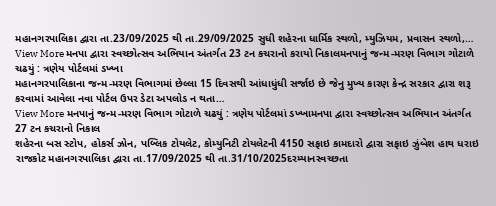મહાનગરપાલિકા દ્વારા તા.23/09/2025 થી તા.29/09/2025 સુધી શહેરના ધાર્મિક સ્થળો, મ્યુઝિયમ, પ્રવાસન સ્થળો,…
View More મનપા દ્વારા સ્વચ્છોત્સવ અભિયાન અંતર્ગત 23 ટન કચરાનો કરાયો નિકાલમનપાનું જન્મ-મરણ વિભાગ ગોટાળે ચઢયું : ત્રણેય પોર્ટલમાં ડખ્ખા
મહાનગરપાલિકાના જન્મ-મરણ વિભાગમાં છેલ્લા 15 દિવસથી આંધાધુંધી સર્જાઇ છે જેનુ મુખ્ય કારણ કેન્દ્ર સરકાર દ્વારા શરૂ કરવામાં આવેલા નવા પોર્ટલ ઉપર ડેટા અપલોડ ન થતા…
View More મનપાનું જન્મ-મરણ વિભાગ ગોટાળે ચઢયું : ત્રણેય પોર્ટલમાં ડખ્ખામનપા દ્વારા સ્વચ્છોત્સવ અભિયાન અંતર્ગત 27 ટન કચરાનો નિકાલ
શહેરના બસ સ્ટોપ, હોકર્સ ઝોન, પબ્લિક ટોયલેટ, કોમ્યુનિટી ટોયલેટની 4150 સફાઇ કામદારો દ્વારા સફાઇ ઝુંબેશ હાથ ધરાઇ રાજકોટ મહાનગરપાલિકા દ્વારા તા.17/09/2025 થી તા.31/10/2025દરમ્યાનસ્વચ્છતા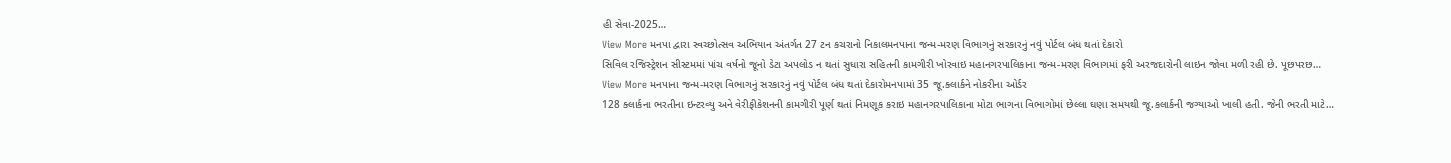હી સેવા-2025…
View More મનપા દ્વારા સ્વચ્છોત્સવ અભિયાન અંતર્ગત 27 ટન કચરાનો નિકાલમનપાના જન્મ-મરણ વિભાગનું સરકારનું નવું પોર્ટલ બંધ થતાં દેકારો
સિવિલ રજિસ્ટ્રેશન સીસ્ટમમાં પાંચ વર્ષનો જૂનો ડેટા અપલોડ ન થતાં સુધારા સહિતની કામગીરી ખોરવાઇ મહાનગરપાલિકાના જન્મ-મરણ વિભાગમાં ફરી અરજદારોની લાઇન જોવા મળી રહી છે. પૂછપરછ…
View More મનપાના જન્મ-મરણ વિભાગનું સરકારનું નવું પોર્ટલ બંધ થતાં દેકારોમનપામાં 35 જૂ.ક્લાર્કને નોકરીના ઓર્ડર
128 ક્લાર્કના ભરતીના ઇન્ટરવ્યુ અને વેરીફીકેશનની કામગીરી પૂર્ણ થતાં નિમણૂક કરાઇ મહાનગરપાલિકાના મોટા ભાગના વિભાગોમાં છેલ્લા ઘણા સમયથી જૂ.કલાર્કની જગ્યાઓ ખાલી હતી. જેની ભરતી માટે…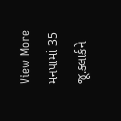View More મનપામાં 35 જૂ.ક્લાર્કને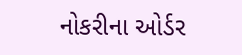નોકરીના ઓર્ડર